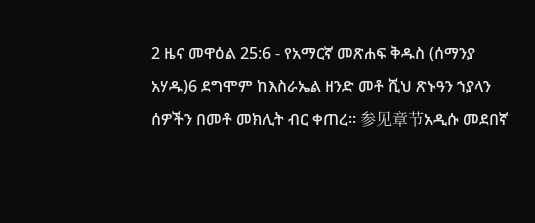2 ዜና መዋዕል 25:6 - የአማርኛ መጽሐፍ ቅዱስ (ሰማንያ አሃዱ)6 ደግሞም ከእስራኤል ዘንድ መቶ ሺህ ጽኑዓን ኀያላን ሰዎችን በመቶ መክሊት ብር ቀጠረ። 参见章节አዲሱ መደበኛ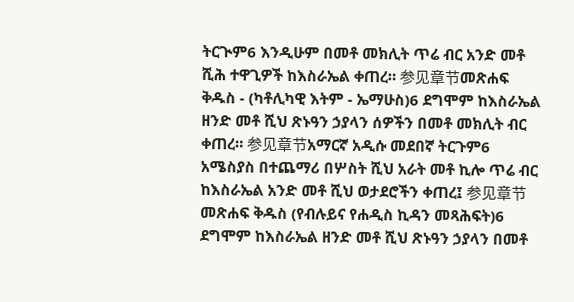ትርጒም6 እንዲሁም በመቶ መክሊት ጥሬ ብር አንድ መቶ ሺሕ ተዋጊዎች ከእስራኤል ቀጠረ። 参见章节መጽሐፍ ቅዱስ - (ካቶሊካዊ እትም - ኤማሁስ)6 ደግሞም ከእስራኤል ዘንድ መቶ ሺህ ጽኑዓን ኃያላን ሰዎችን በመቶ መክሊት ብር ቀጠረ። 参见章节አማርኛ አዲሱ መደበኛ ትርጉም6 አሜስያስ በተጨማሪ በሦስት ሺህ አራት መቶ ኪሎ ጥሬ ብር ከእስራኤል አንድ መቶ ሺህ ወታደሮችን ቀጠረ፤ 参见章节መጽሐፍ ቅዱስ (የብሉይና የሐዲስ ኪዳን መጻሕፍት)6 ደግሞም ከእስራኤል ዘንድ መቶ ሺህ ጽኑዓን ኃያላን በመቶ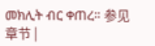መክሊት ብር ቀጠረ። 参见章节 |